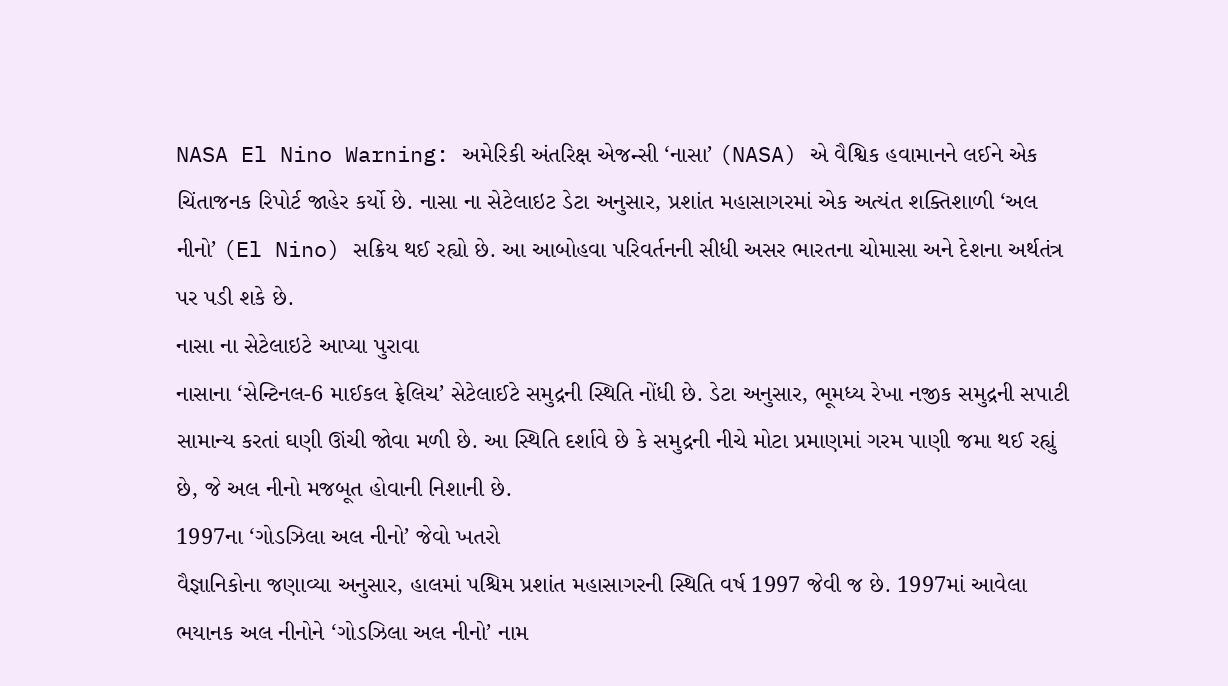NASA El Nino Warning: અમેરિકી અંતરિક્ષ એજન્સી ‘નાસા’ (NASA) એ વૈશ્વિક હવામાનને લઈને એક ચિંતાજનક રિપોર્ટ જાહેર કર્યો છે. નાસા ના સેટેલાઇટ ડેટા અનુસાર, પ્રશાંત મહાસાગરમાં એક અત્યંત શક્તિશાળી ‘અલ નીનો’ (El Nino) સક્રિય થઈ રહ્યો છે. આ આબોહવા પરિવર્તનની સીધી અસર ભારતના ચોમાસા અને દેશના અર્થતંત્ર પર પડી શકે છે.
નાસા ના સેટેલાઇટે આપ્યા પુરાવા
નાસાના ‘સેન્ટિનલ-6 માઈકલ ફ્રેલિચ’ સેટેલાઈટે સમુદ્રની સ્થિતિ નોંધી છે. ડેટા અનુસાર, ભૂમધ્ય રેખા નજીક સમુદ્રની સપાટી સામાન્ય કરતાં ઘણી ઊંચી જોવા મળી છે. આ સ્થિતિ દર્શાવે છે કે સમુદ્રની નીચે મોટા પ્રમાણમાં ગરમ પાણી જમા થઈ રહ્યું છે, જે અલ નીનો મજબૂત હોવાની નિશાની છે.
1997ના ‘ગોડઝિલા અલ નીનો’ જેવો ખતરો
વૈજ્ઞાનિકોના જણાવ્યા અનુસાર, હાલમાં પશ્ચિમ પ્રશાંત મહાસાગરની સ્થિતિ વર્ષ 1997 જેવી જ છે. 1997માં આવેલા ભયાનક અલ નીનોને ‘ગોડઝિલા અલ નીનો’ નામ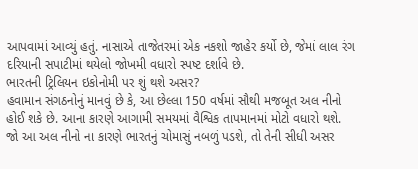આપવામાં આવ્યું હતું. નાસાએ તાજેતરમાં એક નકશો જાહેર કર્યો છે, જેમાં લાલ રંગ દરિયાની સપાટીમાં થયેલો જોખમી વધારો સ્પષ્ટ દર્શાવે છે.
ભારતની ટ્રિલિયન ઇકોનોમી પર શું થશે અસર?
હવામાન સંગઠનોનું માનવું છે કે, આ છેલ્લા 150 વર્ષમાં સૌથી મજબૂત અલ નીનો હોઈ શકે છે. આના કારણે આગામી સમયમાં વૈશ્વિક તાપમાનમાં મોટો વધારો થશે.
જો આ અલ નીનો ના કારણે ભારતનું ચોમાસું નબળું પડશે, તો તેની સીધી અસર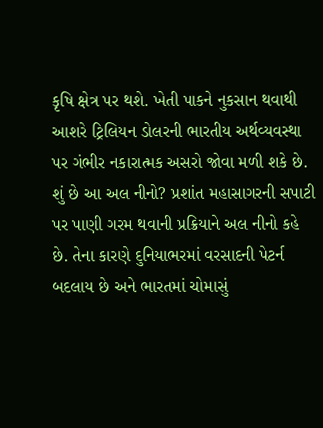કૃષિ ક્ષેત્ર પર થશે. ખેતી પાકને નુકસાન થવાથી આશરે ટ્રિલિયન ડોલરની ભારતીય અર્થવ્યવસ્થા પર ગંભીર નકારાત્મક અસરો જોવા મળી શકે છે.
શું છે આ અલ નીનો? પ્રશાંત મહાસાગરની સપાટી પર પાણી ગરમ થવાની પ્રક્રિયાને અલ નીનો કહે છે. તેના કારણે દુનિયાભરમાં વરસાદની પેટર્ન બદલાય છે અને ભારતમાં ચોમાસું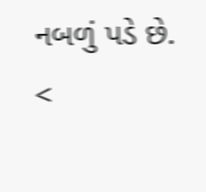નબળું પડે છે.
<